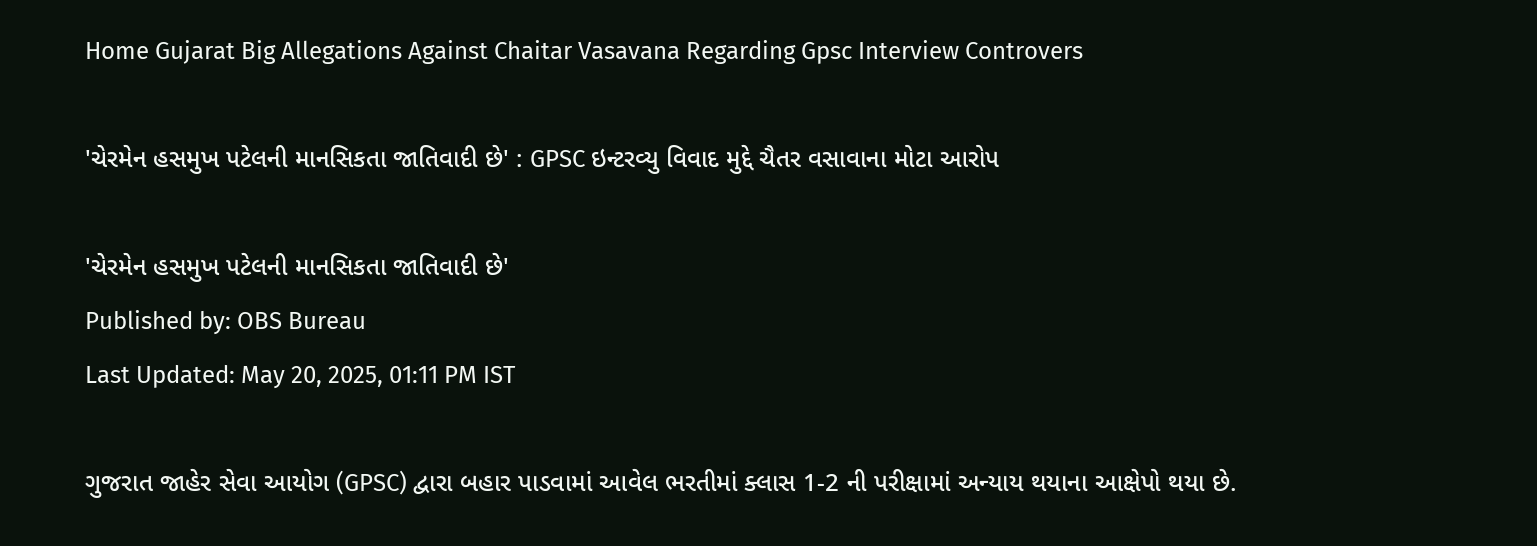Home Gujarat Big Allegations Against Chaitar Vasavana Regarding Gpsc Interview Controvers

'ચેરમેન હસમુખ પટેલની માનસિકતા જાતિવાદી છે' : GPSC ઇન્ટરવ્યુ વિવાદ મુદ્દે ચૈતર વસાવાના મોટા આરોપ

'ચેરમેન હસમુખ પટેલની માનસિકતા જાતિવાદી છે'
Published by: OBS Bureau
Last Updated: May 20, 2025, 01:11 PM IST

ગુજરાત જાહેર સેવા આયોગ (GPSC) દ્વારા બહાર પાડવામાં આવેલ ભરતીમાં ક્લાસ 1-2 ની પરીક્ષામાં અન્યાય થયાના આક્ષેપો થયા છે.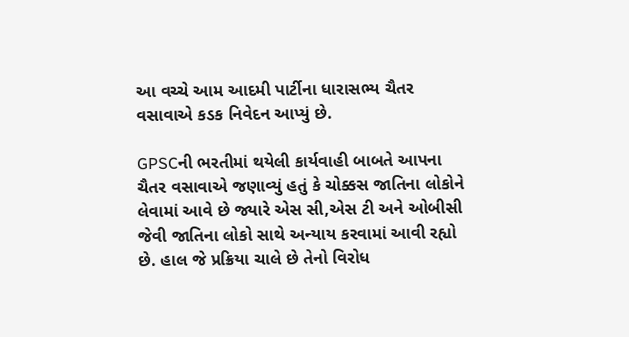આ વચ્ચે આમ આદમી પાર્ટીના ધારાસભ્ય ચૈતર વસાવાએ કડક નિવેદન આપ્યું છે.

GPSCની ભરતીમાં થયેલી કાર્યવાહી બાબતે આપના ચૈતર વસાવાએ જણાવ્યું હતું કે ચોક્કસ જાતિના લોકોને લેવામાં આવે છે જ્યારે એસ સી,એસ ટી અને ઓબીસી જેવી જાતિના લોકો સાથે અન્યાય કરવામાં આવી રહ્યો છે. હાલ જે પ્રક્રિયા ચાલે છે તેનો વિરોધ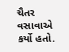ચૈતર વસાવાએ કર્યો હતો.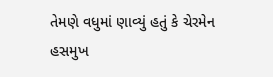તેમણે વધુમાં ણાવ્યું હતું કે ચેરમેન હસમુખ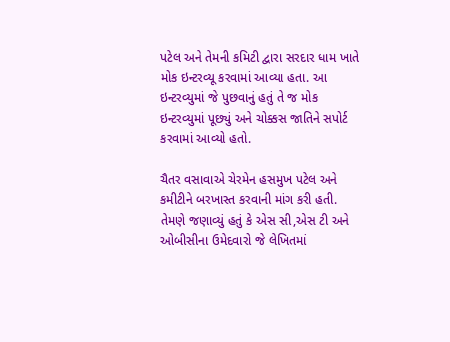પટેલ અને તેમની કમિટી દ્વારા સરદાર ધામ ખાતે મોક ઇન્ટરવ્યૂ કરવામાં આવ્યા હતા. આ ઇન્ટરવ્યુમાં જે પુછવાનું હતું તે જ મોક ઇન્ટરવ્યુમાં પૂછ્યું અને ચોક્કસ જાતિને સપોર્ટ કરવામાં આવ્યો હતો.

ચૈતર વસાવાએ ચેરમેન હસમુખ પટેલ અને કમીટીને બરખાસ્ત કરવાની માંગ કરી હતી. તેમણે જણાવ્યું હતું કે એસ સી,એસ ટી અને ઓબીસીના ઉમેદવારો જે લેખિતમાં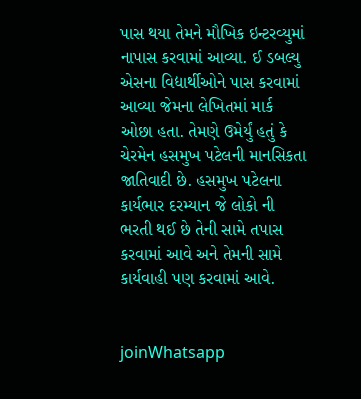પાસ થયા તેમને મૌખિક ઇન્ટરવ્યુમાં નાપાસ કરવામાં આવ્યા. ઈ ડબલ્યુ એસના વિદ્યાર્થીઓને પાસ કરવામાં આવ્યા જેમના લેખિતમાં માર્ક ઓછા હતા. તેમણે ઉમેર્યું હતું કે ચેરમેન હસમુખ પટેલની માનસિકતા જાતિવાદી છે. હસમુખ પટેલના કાર્યભાર દરમ્યાન જે લોકો ની ભરતી થઈ છે તેની સામે તપાસ કરવામાં આવે અને તેમની સામે કાર્યવાહી પણ કરવામાં આવે.


joinWhatsapp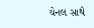ચેનલ સાથે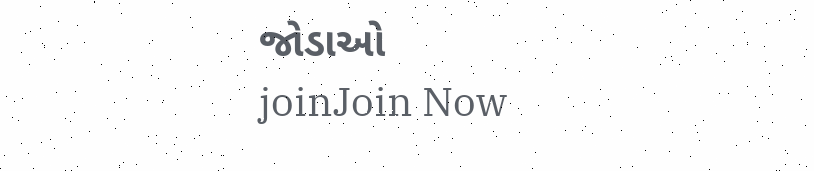જોડાઓ
joinJoin Now